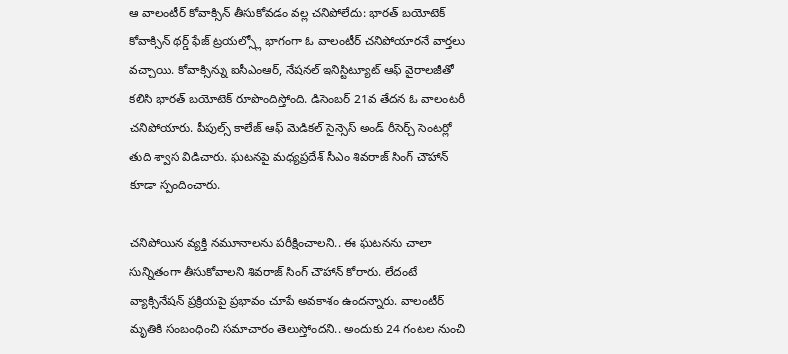ఆ వాలంటీర్ కోవాక్సిన్ తీసుకోవడం వల్ల చనిపోలేదు: భారత్ బయోటెక్
కోవాక్సిన్ థర్డ్ ఫేజ్ ట్రయల్స్లో భాగంగా ఓ వాలంటీర్ చనిపోయారనే వార్తలు వచ్చాయి. కోవాక్సిన్ను ఐసీఎంఆర్, నేషనల్ ఇనిస్టిట్యూట్ ఆఫ్ వైరాలజీతో కలిసి భారత్ బయోటెక్ రూపొందిస్తోంది. డిసెంబర్ 21వ తేదన ఓ వాలంటరీ చనిపోయారు. పీపుల్స్ కాలేజ్ ఆఫ్ మెడికల్ సైన్సెస్ అండ్ రీసెర్చ్ సెంటర్లో తుది శ్వాస విడిచారు. ఘటనపై మధ్యప్రదేశ్ సీఎం శివరాజ్ సింగ్ చౌహాన్ కూడా స్పందించారు.

చనిపోయిన వ్యక్తి నమూనాలను పరీక్షించాలని.. ఈ ఘటనను చాలా సున్నితంగా తీసుకోవాలని శివరాజ్ సింగ్ చౌహాన్ కోరారు. లేదంటే వ్యాక్సినేషన్ ప్రక్రియపై ప్రభావం చూపే అవకాశం ఉందన్నారు. వాలంటీర్ మృతికి సంబంధించి సమాచారం తెలుస్తోందని.. అందుకు 24 గంటల నుంచి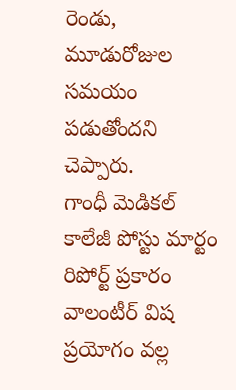రెండు, మూడురోజుల సమయం పడుతోందని చెప్పారు.
గాంధీ మెడికల్ కాలేజీ పోస్టు మార్టం రిపోర్ట్ ప్రకారం వాలంటీర్ విష ప్రయోగం వల్ల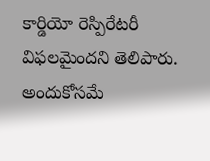కార్డియో రెస్పిరేటరీ విఫలమైందని తెలిపారు. అందుకోసమే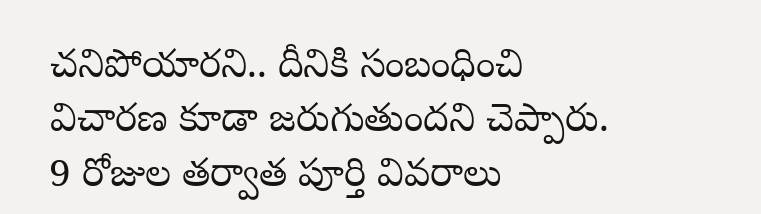చనిపోయారని.. దీనికి సంబంధించి విచారణ కూడా జరుగుతుందని చెప్పారు. 9 రోజుల తర్వాత పూర్తి వివరాలు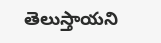తెలుస్తాయని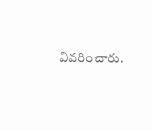వివరించారు.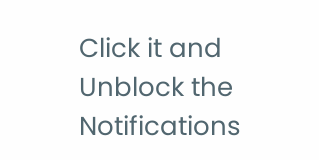Click it and Unblock the Notifications